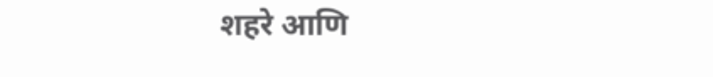शहरे आणि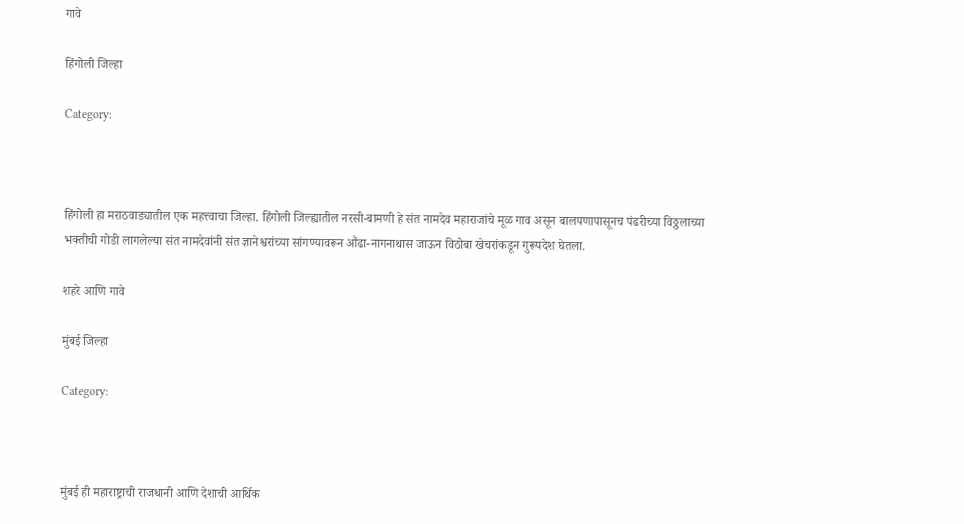गावे

हिंगोली जिल्हा

Category:



हिंगोली हा मराठवाड्यातील एक महत्त्वाचा जिल्हा. हिंगोली जिल्ह्यातील नरसी-बामणी हे संत नामदेव महाराजांचे मूळ गाव असून बालपणापासूनच पंढरीच्या विठ्ठलाच्या भक्तीची गोडी लागलेल्या संत नामदेवांनी संत ज्ञानेश्वरांच्या सांगण्यावरून औंढा-नागनाथास जाऊन विठोबा खेचरांकडून गुरूपदेश घेतला.

शहरे आणि गावे

मुंबई जिल्हा

Category:



मुंबई ही महाराष्ट्राची राजधानी आणि देशाची आर्थिक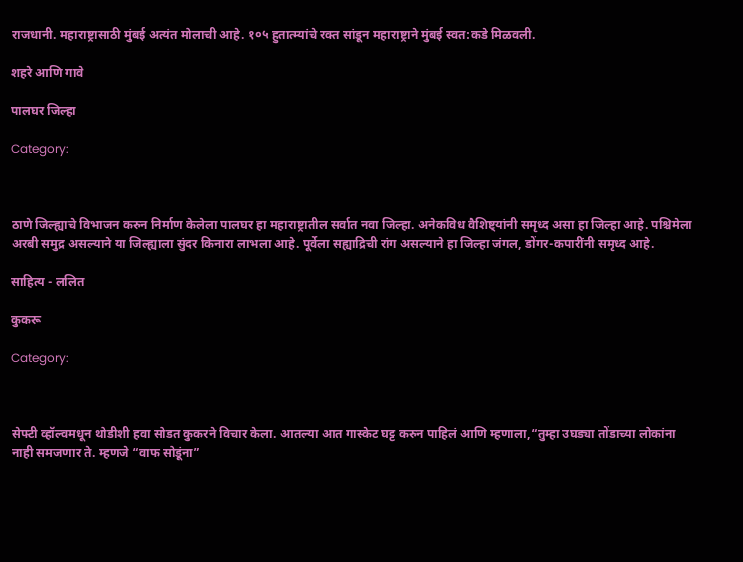राजधानी. महाराष्ट्रासाठी मुंबई अत्यंत मोलाची आहे. १०५ हुतात्म्यांचे रक्त सांडून महाराष्ट्राने मुंबई स्वत:कडे मिळवली.

शहरे आणि गावे

पालघर जिल्हा

Category:



ठाणे जिल्ह्याचे विभाजन करुन निर्माण केलेला पालघर हा महाराष्ट्रातील सर्वात नवा जिल्हा. अनेकविध वैशिष्ट्यांनी समृध्द असा हा जिल्हा आहे. पश्चिमेला अरबी समुद्र असल्याने या जिल्ह्याला सुंदर किनारा लाभला आहे. पूर्वेला सह्याद्रिची रांग असल्याने हा जिल्हा जंगल, डोंगर-कपारींनी समृध्द आहे.

साहित्य - ललित

कुकरू

Category:



सेफ्टी व्हॉल्वमधून थोडीशी हवा सोडत कुकरने विचार केला. आतल्या आत गास्केट घट्ट करुन पाहिलं आणि म्हणाला,“तुम्हा उघड्या तोंडाच्या लोकांना नाही समजणार ते. म्हणजे “वाफ सोडूंना”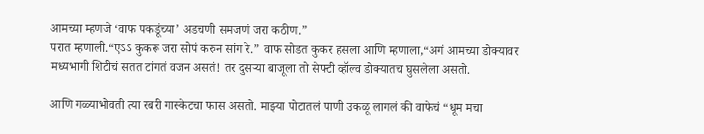आमच्या म्हणजे ‘वाफ पकडूंच्या’ अडचणी समजणं जरा कठीण.”
परात म्हणाली.“एऽऽ कुकरू जरा सोपं करुन सांग रे.” वाफ सोडत कुकर हसला आणि म्हणाला,“अगं आमच्या डोक्यावर मध्यभागी शिटीचं सतत टांगतं वजन असतं! तर दुसऱ्या बाजूला तो सेफ्टी व्हॉल्व डोक्यातच घुसलेला असतो.

आणि गळ्याभोवती त्या रबरी गास्केटचा फास असतो. माझ्या पोटातलं पाणी उकळू लागलं की वाफेचं “धूम मचा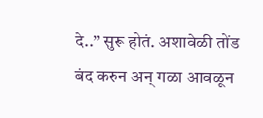दे..” सुरू होतं. अशावेळी तोंड बंद करुन अन् गळा आवळून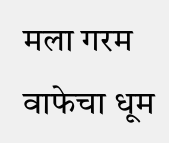मला गरम वाफेचा धूम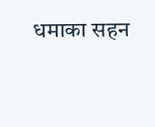धमाका सहन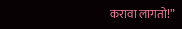करावा लागतो!”